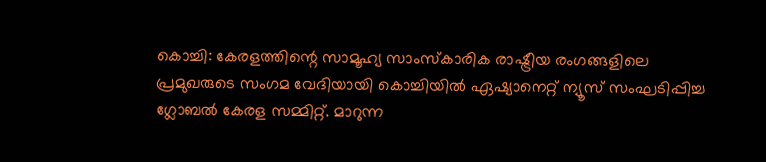കൊച്ചി: കേരളത്തിന്റെ സാമൂഹ്യ സാംസ്കാരിക രാഷ്ട്രീയ രംഗങ്ങളിലെ പ്രമുഖരുടെ സംഗമ വേദിയായി കൊച്ചിയിൽ ഏഷ്യാനെറ്റ് ന്യൂസ് സംഘടിപ്പിച്ച ഗ്ലോബൽ കേരള സമ്മിറ്റ്. മാറുന്ന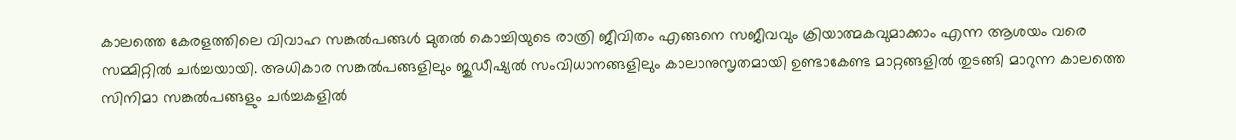കാലത്തെ കേരളത്തിലെ വിവാഹ സങ്കൽപങ്ങൾ മുതൽ കൊച്ചിയുടെ രാത്രി ജീവിതം എങ്ങനെ സജീവവും ക്രിയാത്മകവുമാക്കാം എന്ന ആശയം വരെ സമ്മിറ്റിൽ ചർച്ചയായി. അധികാര സങ്കൽപങ്ങളിലും ജുഡീഷ്യൽ സംവിധാനങ്ങളിലും കാലാനുസൃതമായി ഉണ്ടാകേണ്ട മാറ്റങ്ങളിൽ തുടങ്ങി മാറുന്ന കാലത്തെ സിനിമാ സങ്കൽപങ്ങളും ചർച്ചകളിൽ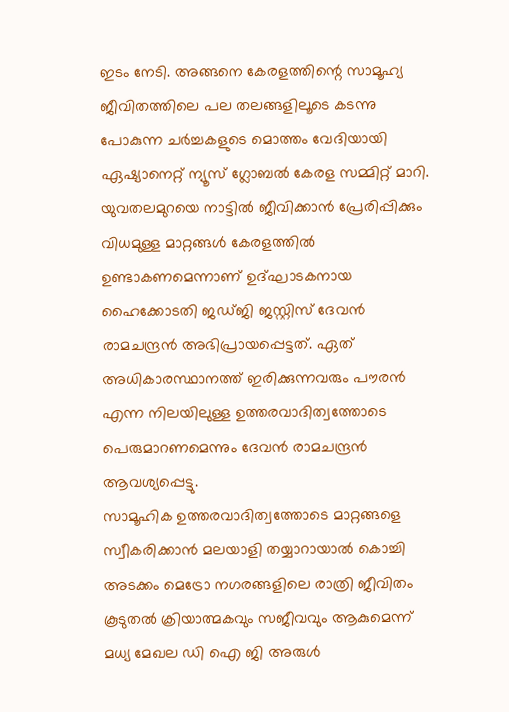ഇടം നേടി. അങ്ങനെ കേരളത്തിന്റെ സാമൂഹ്യ ജീവിതത്തിലെ പല തലങ്ങളിലൂടെ കടന്നു പോകുന്ന ചർച്ചകളുടെ മൊത്തം വേദിയായി ഏഷ്യാനെറ്റ് ന്യൂസ് ഗ്ലോബൽ കേരള സമ്മിറ്റ് മാറി. യുവതലമുറയെ നാട്ടിൽ ജീവിക്കാൻ പ്രേരിപ്പിക്കും വിധമുള്ള മാറ്റങ്ങൾ കേരളത്തിൽ ഉണ്ടാകണമെന്നാണ് ഉദ്ഘാടകനായ ഹൈക്കോടതി ജഡ്ജി ജസ്റ്റിസ് ദേവൻ രാമചന്ദ്രൻ അഭിപ്രായപ്പെട്ടത്. ഏത് അധികാരസ്ഥാനത്ത് ഇരിക്കുന്നവരും പൗരൻ എന്ന നിലയിലുള്ള ഉത്തരവാദിത്വത്തോടെ പെരുമാറണമെന്നും ദേവൻ രാമചന്ദ്രൻ ആവശ്യപ്പെട്ടു.
സാമൂഹിക ഉത്തരവാദിത്വത്തോടെ മാറ്റങ്ങളെ സ്വീകരിക്കാൻ മലയാളി തയ്യാറായാൽ കൊച്ചി അടക്കം മെട്രോ നഗരങ്ങളിലെ രാത്രി ജീവിതം കൂടുതൽ ക്രിയാത്മകവും സജീവവും ആകുമെന്ന് മധ്യ മേഖല ഡി ഐ ജി അരുൾ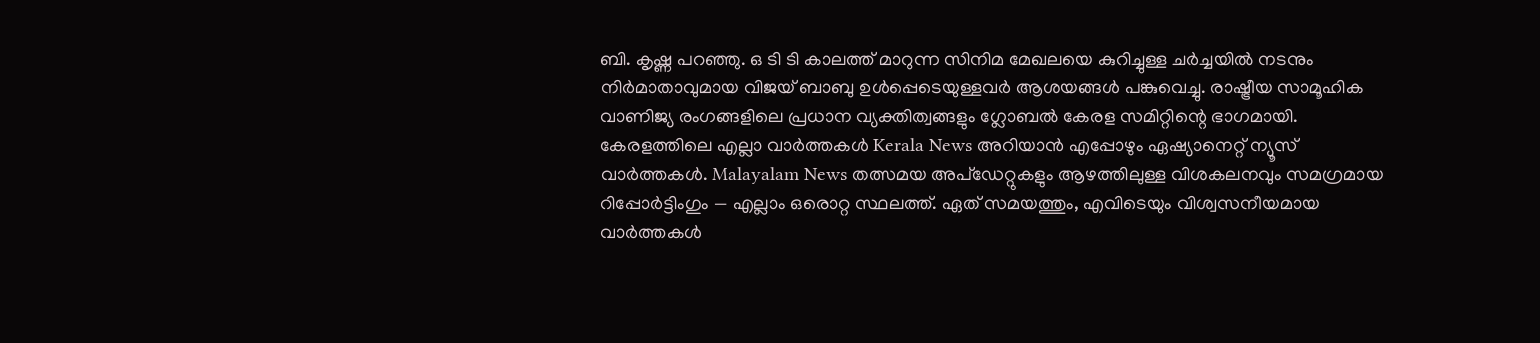ബി. കൃഷ്ണ പറഞ്ഞു. ഒ ടി ടി കാലത്ത് മാറുന്ന സിനിമ മേഖലയെ കുറിച്ചുള്ള ചർച്ചയിൽ നടനും നിർമാതാവുമായ വിജയ് ബാബു ഉൾപ്പെടെയുള്ളവർ ആശയങ്ങൾ പങ്കുവെച്ചു. രാഷ്ട്രീയ സാമൂഹിക വാണിജ്യ രംഗങ്ങളിലെ പ്രധാന വ്യക്തിത്വങ്ങളും ഗ്ലോബൽ കേരള സമിറ്റിന്റെ ഭാഗമായി.
കേരളത്തിലെ എല്ലാ വാർത്തകൾ Kerala News അറിയാൻ എപ്പോഴും ഏഷ്യാനെറ്റ് ന്യൂസ് വാർത്തകൾ. Malayalam News തത്സമയ അപ്ഡേറ്റുകളും ആഴത്തിലുള്ള വിശകലനവും സമഗ്രമായ റിപ്പോർട്ടിംഗും — എല്ലാം ഒരൊറ്റ സ്ഥലത്ത്. ഏത് സമയത്തും, എവിടെയും വിശ്വസനീയമായ വാർത്തകൾ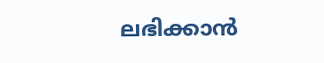ലഭിക്കാൻ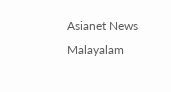Asianet News Malayalam